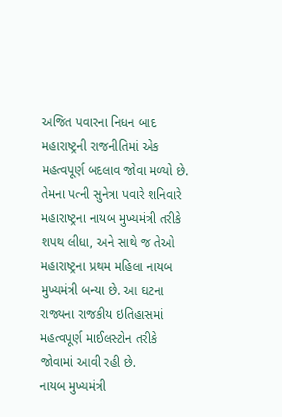અજિત પવારના નિધન બાદ મહારાષ્ટ્રની રાજનીતિમાં એક મહત્વપૂર્ણ બદલાવ જોવા મળ્યો છે. તેમના પત્ની સુનેત્રા પવારે શનિવારે મહારાષ્ટ્રના નાયબ મુખ્યમંત્રી તરીકે શપથ લીધા, અને સાથે જ તેઓ મહારાષ્ટ્રના પ્રથમ મહિલા નાયબ મુખ્યમંત્રી બન્યા છે. આ ઘટના રાજ્યના રાજકીય ઇતિહાસમાં મહત્વપૂર્ણ માઈલસ્ટોન તરીકે જોવામાં આવી રહી છે.
નાયબ મુખ્યમંત્રી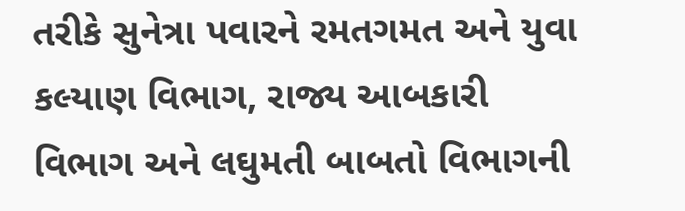તરીકે સુનેત્રા પવારને રમતગમત અને યુવા કલ્યાણ વિભાગ, રાજ્ય આબકારી વિભાગ અને લઘુમતી બાબતો વિભાગની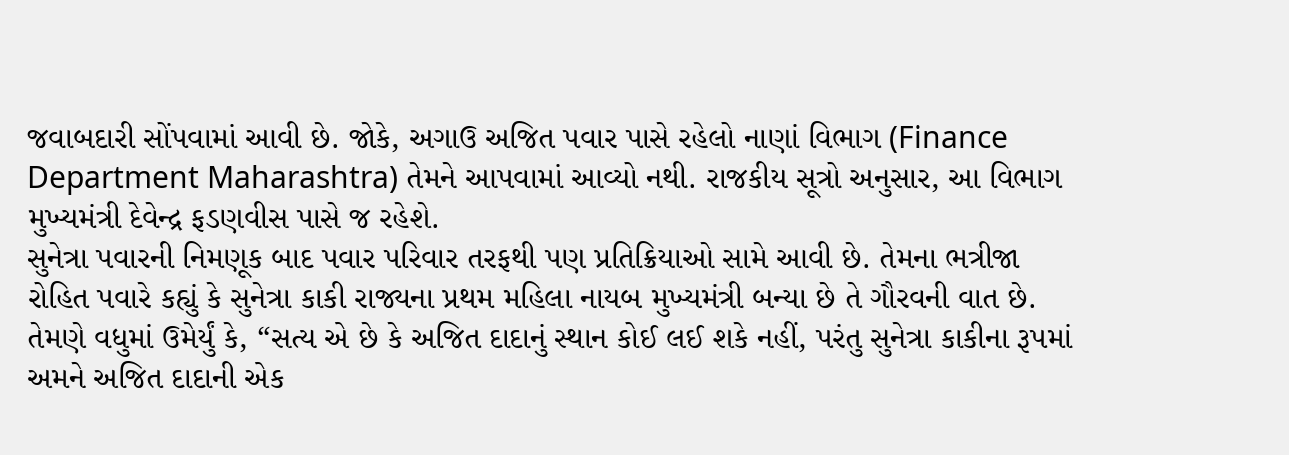જવાબદારી સોંપવામાં આવી છે. જોકે, અગાઉ અજિત પવાર પાસે રહેલો નાણાં વિભાગ (Finance Department Maharashtra) તેમને આપવામાં આવ્યો નથી. રાજકીય સૂત્રો અનુસાર, આ વિભાગ મુખ્યમંત્રી દેવેન્દ્ર ફડણવીસ પાસે જ રહેશે.
સુનેત્રા પવારની નિમણૂક બાદ પવાર પરિવાર તરફથી પણ પ્રતિક્રિયાઓ સામે આવી છે. તેમના ભત્રીજા રોહિત પવારે કહ્યું કે સુનેત્રા કાકી રાજ્યના પ્રથમ મહિલા નાયબ મુખ્યમંત્રી બન્યા છે તે ગૌરવની વાત છે. તેમણે વધુમાં ઉમેર્યું કે, “સત્ય એ છે કે અજિત દાદાનું સ્થાન કોઈ લઈ શકે નહીં, પરંતુ સુનેત્રા કાકીના રૂપમાં અમને અજિત દાદાની એક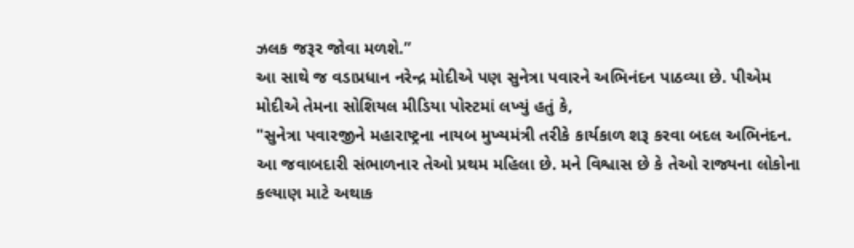ઝલક જરૂર જોવા મળશે.”
આ સાથે જ વડાપ્રધાન નરેન્દ્ર મોદીએ પણ સુનેત્રા પવારને અભિનંદન પાઠવ્યા છે. પીએમ મોદીએ તેમના સોશિયલ મીડિયા પોસ્ટમાં લખ્યું હતું કે,
"સુનેત્રા પવારજીને મહારાષ્ટ્રના નાયબ મુખ્યમંત્રી તરીકે કાર્યકાળ શરૂ કરવા બદલ અભિનંદન. આ જવાબદારી સંભાળનાર તેઓ પ્રથમ મહિલા છે. મને વિશ્વાસ છે કે તેઓ રાજ્યના લોકોના કલ્યાણ માટે અથાક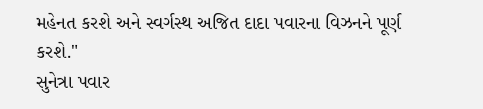મહેનત કરશે અને સ્વર્ગસ્થ અજિત દાદા પવારના વિઝનને પૂર્ણ કરશે."
સુનેત્રા પવાર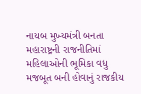નાયબ મુખ્યમંત્રી બનતા મહારાષ્ટ્રની રાજનીતિમાં મહિલાઓની ભૂમિકા વધુ મજબૂત બની હોવાનું રાજકીય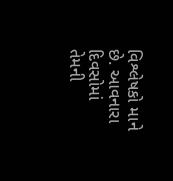વિશ્લેષકો માને છે. આવનારા દિવસોમાં તેમની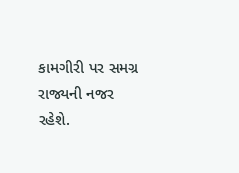કામગીરી પર સમગ્ર રાજ્યની નજર રહેશે.